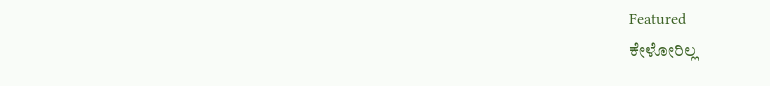Featured
ಕೇಳೋರಿಲ್ಲ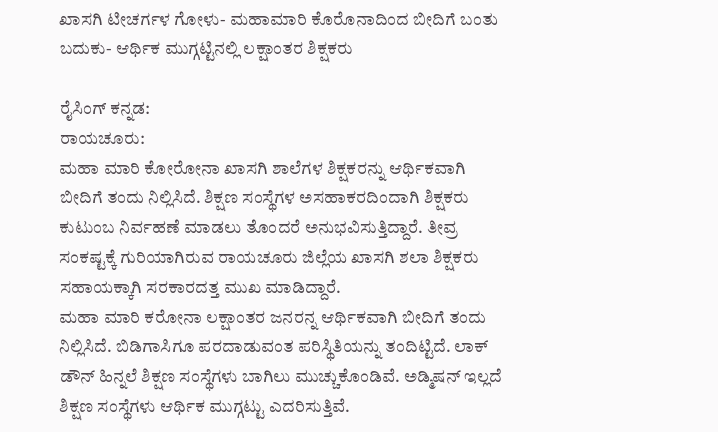ಖಾಸಗಿ ಟೀಚರ್ಗಳ ಗೋಳು- ಮಹಾಮಾರಿ ಕೊರೊನಾದಿಂದ ಬೀದಿಗೆ ಬಂತು ಬದುಕು- ಆರ್ಥಿಕ ಮುಗ್ಗಟ್ಟಿನಲ್ಲಿ ಲಕ್ಷಾಂತರ ಶಿಕ್ಷಕರು

ರೈಸಿಂಗ್ ಕನ್ನಡ:
ರಾಯಚೂರು:
ಮಹಾ ಮಾರಿ ಕೋರೋನಾ ಖಾಸಗಿ ಶಾಲೆಗಳ ಶಿಕ್ಷಕರನ್ನು ಆರ್ಥಿಕವಾಗಿ ಬೀದಿಗೆ ತಂದು ನಿಲ್ಲಿಸಿದೆ. ಶಿಕ್ಷಣ ಸಂಸ್ಥೆಗಳ ಅಸಹಾಕರದಿಂದಾಗಿ ಶಿಕ್ಷಕರು ಕುಟುಂಬ ನಿರ್ವಹಣೆ ಮಾಡಲು ತೊಂದರೆ ಅನುಭವಿಸುತ್ತಿದ್ದಾರೆ. ತೀವ್ರ ಸಂಕಷ್ಟಕ್ಕೆ ಗುರಿಯಾಗಿರುವ ರಾಯಚೂರು ಜಿಲ್ಲೆಯ ಖಾಸಗಿ ಶಲಾ ಶಿಕ್ಷಕರು ಸಹಾಯಕ್ಕಾಗಿ ಸರಕಾರದತ್ತ ಮುಖ ಮಾಡಿದ್ದಾರೆ.
ಮಹಾ ಮಾರಿ ಕರೋನಾ ಲಕ್ಷಾಂತರ ಜನರನ್ನ ಆರ್ಥಿಕವಾಗಿ ಬೀದಿಗೆ ತಂದು ನಿಲ್ಲಿಸಿದೆ. ಬಿಡಿಗಾಸಿಗೂ ಪರದಾಡುವಂತ ಪರಿಸ್ಥಿತಿಯನ್ನು ತಂದಿಟ್ಟಿದೆ. ಲಾಕ್ ಡೌನ್ ಹಿನ್ನಲೆ ಶಿಕ್ಷಣ ಸಂಸ್ಥೆಗಳು ಬಾಗಿಲು ಮುಚ್ಚುಕೊಂಡಿವೆ. ಅಡ್ಮಿಷನ್ ಇಲ್ಲದೆ ಶಿಕ್ಷಣ ಸಂಸ್ಥೆಗಳು ಆರ್ಥಿಕ ಮುಗ್ಗಟ್ಟು ಎದರಿಸುತ್ತಿವೆ.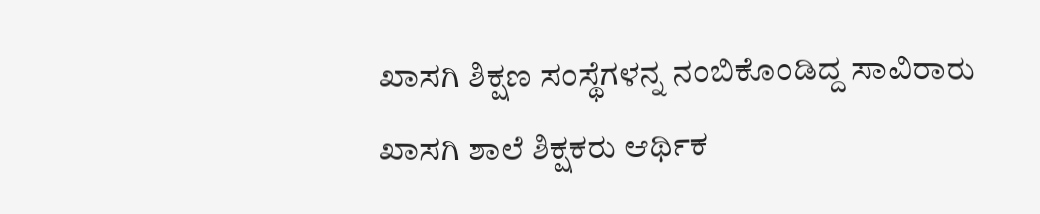ಖಾಸಗಿ ಶಿಕ್ಷಣ ಸಂಸ್ಥೆಗಳನ್ನ ನಂಬಿಕೊಂಡಿದ್ದ ಸಾವಿರಾರು ಖಾಸಗಿ ಶಾಲೆ ಶಿಕ್ಷಕರು ಆರ್ಥಿಕ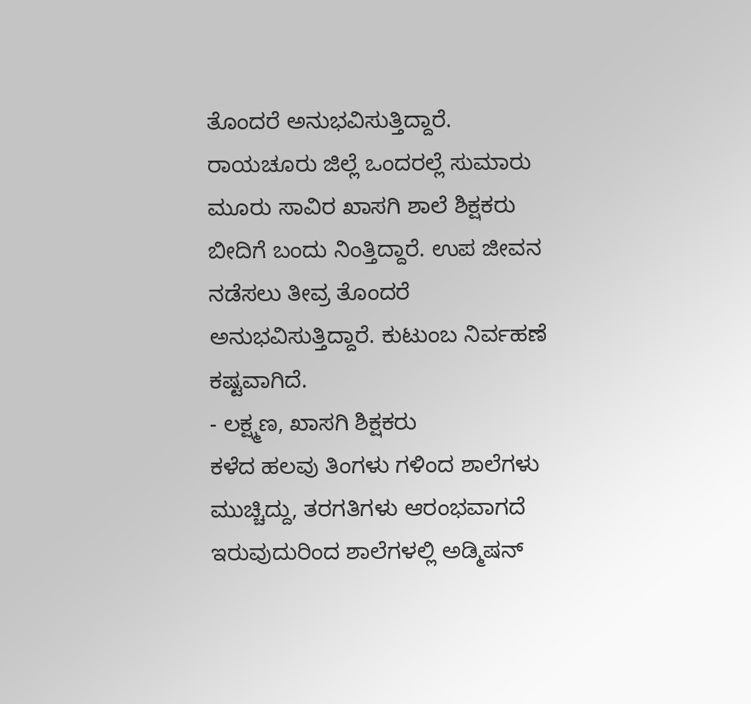ತೊಂದರೆ ಅನುಭವಿಸುತ್ತಿದ್ದಾರೆ. ರಾಯಚೂರು ಜಿಲ್ಲೆ ಒಂದರಲ್ಲೆ ಸುಮಾರು ಮೂರು ಸಾವಿರ ಖಾಸಗಿ ಶಾಲೆ ಶಿಕ್ಷಕರು ಬೀದಿಗೆ ಬಂದು ನಿಂತ್ತಿದ್ದಾರೆ. ಉಪ ಜೀವನ ನಡೆಸಲು ತೀವ್ರ ತೊಂದರೆ ಅನುಭವಿಸುತ್ತಿದ್ದಾರೆ. ಕುಟುಂಬ ನಿರ್ವಹಣೆ ಕಷ್ಟವಾಗಿದೆ.
- ಲಕ್ಷ್ಮಣ, ಖಾಸಗಿ ಶಿಕ್ಷಕರು
ಕಳೆದ ಹಲವು ತಿಂಗಳು ಗಳಿಂದ ಶಾಲೆಗಳು ಮುಚ್ಚಿದ್ದು, ತರಗತಿಗಳು ಆರಂಭವಾಗದೆ ಇರುವುದುರಿಂದ ಶಾಲೆಗಳಲ್ಲಿ ಅಡ್ಮಿಷನ್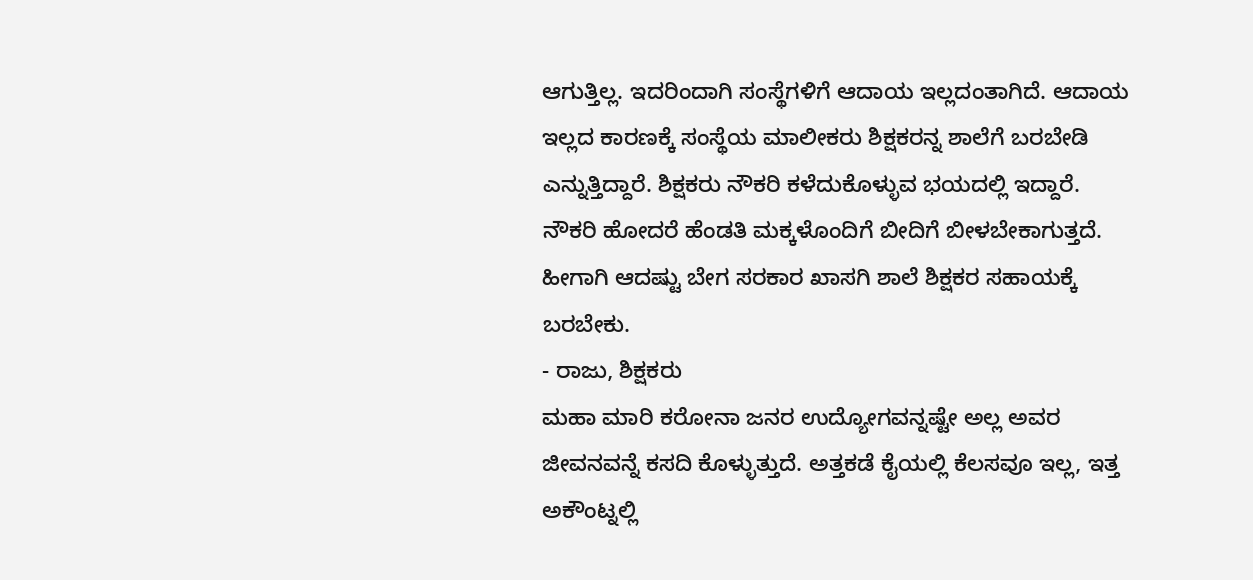ಆಗುತ್ತಿಲ್ಲ. ಇದರಿಂದಾಗಿ ಸಂಸ್ಥೆಗಳಿಗೆ ಆದಾಯ ಇಲ್ಲದಂತಾಗಿದೆ. ಆದಾಯ ಇಲ್ಲದ ಕಾರಣಕ್ಕೆ ಸಂಸ್ಥೆಯ ಮಾಲೀಕರು ಶಿಕ್ಷಕರನ್ನ ಶಾಲೆಗೆ ಬರಬೇಡಿ ಎನ್ನುತ್ತಿದ್ದಾರೆ. ಶಿಕ್ಷಕರು ನೌಕರಿ ಕಳೆದುಕೊಳ್ಳುವ ಭಯದಲ್ಲಿ ಇದ್ದಾರೆ. ನೌಕರಿ ಹೋದರೆ ಹೆಂಡತಿ ಮಕ್ಕಳೊಂದಿಗೆ ಬೀದಿಗೆ ಬೀಳಬೇಕಾಗುತ್ತದೆ. ಹೀಗಾಗಿ ಆದಷ್ಟು ಬೇಗ ಸರಕಾರ ಖಾಸಗಿ ಶಾಲೆ ಶಿಕ್ಷಕರ ಸಹಾಯಕ್ಕೆ ಬರಬೇಕು.
- ರಾಜು, ಶಿಕ್ಷಕರು
ಮಹಾ ಮಾರಿ ಕರೋನಾ ಜನರ ಉದ್ಯೋಗವನ್ನಷ್ಟೇ ಅಲ್ಲ ಅವರ ಜೀವನವನ್ನೆ ಕಸದಿ ಕೊಳ್ಳುತ್ತುದೆ. ಅತ್ತಕಡೆ ಕೈಯಲ್ಲಿ ಕೆಲಸವೂ ಇಲ್ಲ, ಇತ್ತ ಅಕೌಂಟ್ನಲ್ಲಿ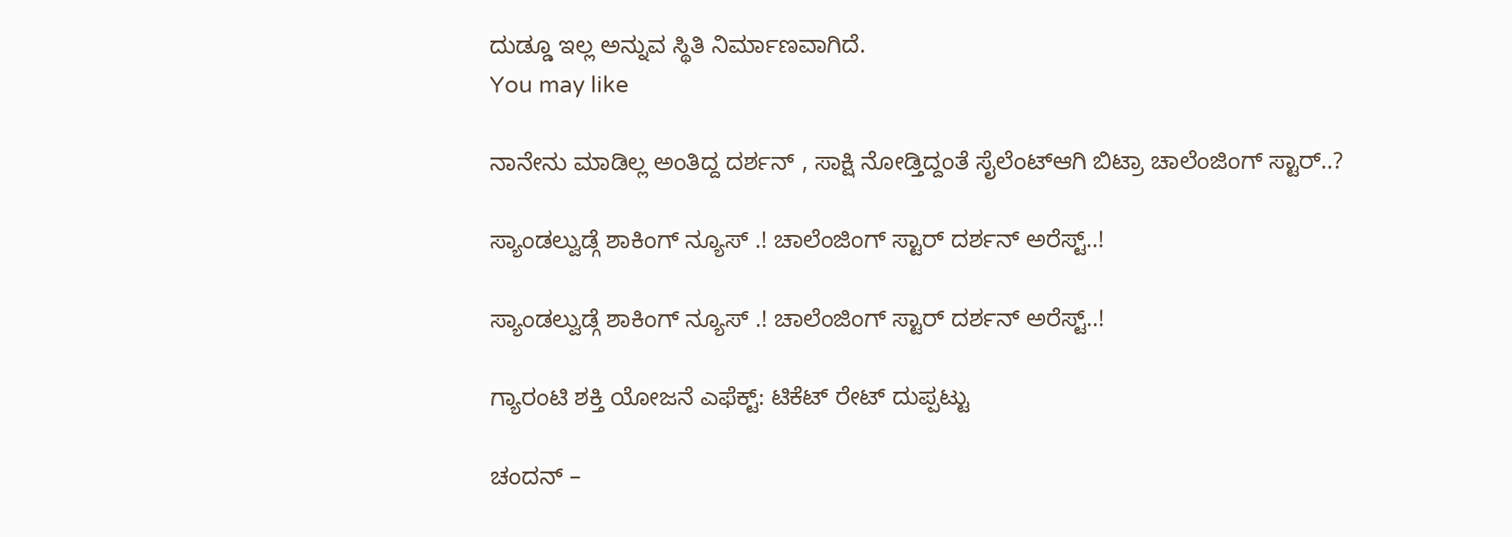ದುಡ್ಡೂ ಇಲ್ಲ ಅನ್ನುವ ಸ್ಥಿತಿ ನಿರ್ಮಾಣವಾಗಿದೆ.
You may like

ನಾನೇನು ಮಾಡಿಲ್ಲ ಅಂತಿದ್ದ ದರ್ಶನ್ , ಸಾಕ್ಷಿ ನೋಡ್ತಿದ್ದಂತೆ ಸೈಲೆಂಟ್ಆಗಿ ಬಿಟ್ರಾ ಚಾಲೆಂಜಿಂಗ್ ಸ್ಟಾರ್..?

ಸ್ಯಾಂಡಲ್ವುಡ್ಗೆ ಶಾಕಿಂಗ್ ನ್ಯೂಸ್ .! ಚಾಲೆಂಜಿಂಗ್ ಸ್ಟಾರ್ ದರ್ಶನ್ ಅರೆಸ್ಟ್..!

ಸ್ಯಾಂಡಲ್ವುಡ್ಗೆ ಶಾಕಿಂಗ್ ನ್ಯೂಸ್ .! ಚಾಲೆಂಜಿಂಗ್ ಸ್ಟಾರ್ ದರ್ಶನ್ ಅರೆಸ್ಟ್..!

ಗ್ಯಾರಂಟಿ ಶಕ್ತಿ ಯೋಜನೆ ಎಫೆಕ್ಟ್: ಟಿಕೆಟ್ ರೇಟ್ ದುಪ್ಪಟ್ಟು

ಚಂದನ್ –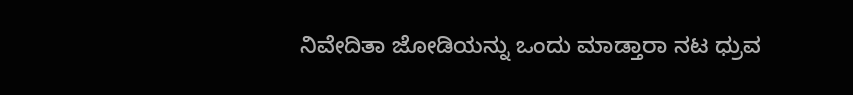ನಿವೇದಿತಾ ಜೋಡಿಯನ್ನು ಒಂದು ಮಾಡ್ತಾರಾ ನಟ ಧ್ರುವ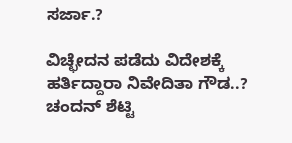ಸರ್ಜಾ.?

ವಿಚ್ಛೇದನ ಪಡೆದು ವಿದೇಶಕ್ಕೆ ಹರ್ತಿದ್ದಾರಾ ನಿವೇದಿತಾ ಗೌಡ..? ಚಂದನ್ ಶೆಟ್ಟಿ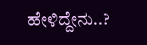ಹೇಳಿದ್ದೇನು..?